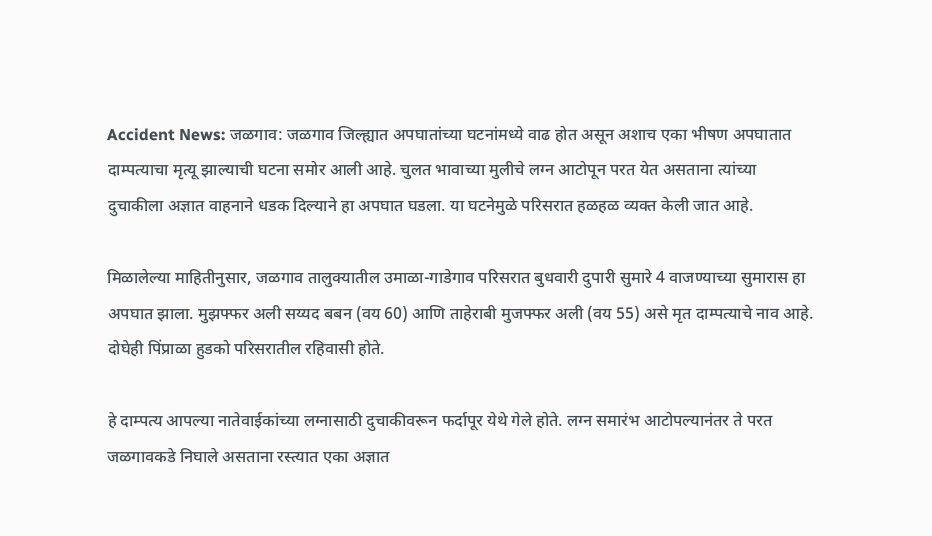Accident News: जळगाव: जळगाव जिल्ह्यात अपघातांच्या घटनांमध्ये वाढ होत असून अशाच एका भीषण अपघातात दाम्पत्याचा मृत्यू झाल्याची घटना समोर आली आहे. चुलत भावाच्या मुलीचे लग्न आटोपून परत येत असताना त्यांच्या दुचाकीला अज्ञात वाहनाने धडक दिल्याने हा अपघात घडला. या घटनेमुळे परिसरात हळहळ व्यक्त केली जात आहे.

मिळालेल्या माहितीनुसार, जळगाव तालुक्यातील उमाळा-गाडेगाव परिसरात बुधवारी दुपारी सुमारे 4 वाजण्याच्या सुमारास हा अपघात झाला. मुझफ्फर अली सय्यद बबन (वय 60) आणि ताहेराबी मुजफ्फर अली (वय 55) असे मृत दाम्पत्याचे नाव आहे. दोघेही पिंप्राळा हुडको परिसरातील रहिवासी होते.

हे दाम्पत्य आपल्या नातेवाईकांच्या लग्नासाठी दुचाकीवरून फर्दापूर येथे गेले होते. लग्न समारंभ आटोपल्यानंतर ते परत जळगावकडे निघाले असताना रस्त्यात एका अज्ञात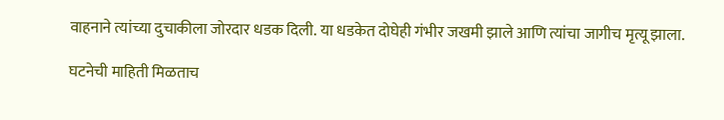वाहनाने त्यांच्या दुचाकीला जोरदार धडक दिली. या धडकेत दोघेही गंभीर जखमी झाले आणि त्यांचा जागीच मृत्यू झाला.

घटनेची माहिती मिळताच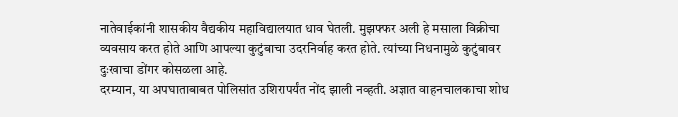नातेवाईकांनी शासकीय वैद्यकीय महाविद्यालयात धाव घेतली. मुझफ्फर अली हे मसाला विक्रीचा व्यवसाय करत होते आणि आपल्या कुटुंबाचा उदरनिर्वाह करत होते. त्यांच्या निधनामुळे कुटुंबावर दुःखाचा डोंगर कोसळला आहे.
दरम्यान, या अपघाताबाबत पोलिसांत उशिरापर्यंत नोंद झाली नव्हती. अज्ञात वाहनचालकाचा शोध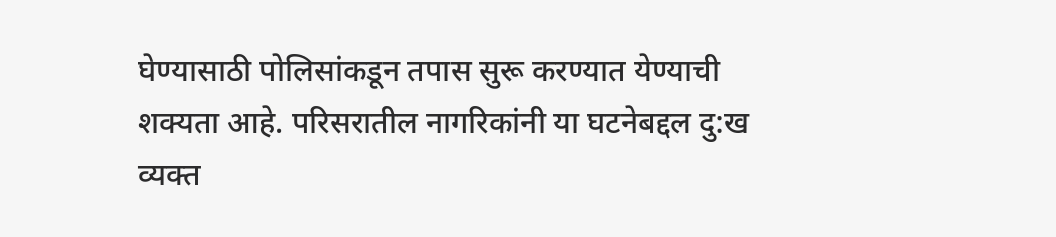घेण्यासाठी पोलिसांकडून तपास सुरू करण्यात येण्याची शक्यता आहे. परिसरातील नागरिकांनी या घटनेबद्दल दु:ख व्यक्त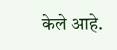केले आहे.